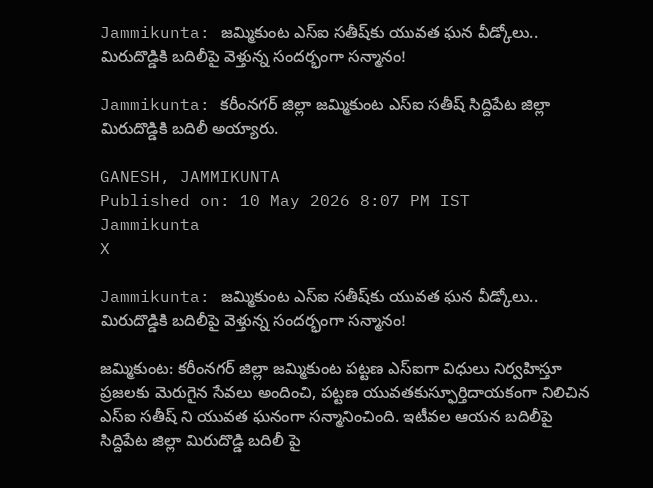Jammikunta: జమ్మికుంట ఎస్ఐ సతీష్‌కు యువత ఘన వీడ్కోలు.. మిరుదొడ్డికి బదిలీపై వెళ్తున్న సందర్భంగా సన్మానం!

Jammikunta: కరీంనగర్ జిల్లా జమ్మికుంట ఎస్ఐ సతీష్ సిద్దిపేట జిల్లా మిరుదొడ్డికి బదిలీ అయ్యారు.

GANESH, JAMMIKUNTA
Published on: 10 May 2026 8:07 PM IST
Jammikunta
X

Jammikunta: జమ్మికుంట ఎస్ఐ సతీష్‌కు యువత ఘన వీడ్కోలు.. మిరుదొడ్డికి బదిలీపై వెళ్తున్న సందర్భంగా సన్మానం!

జమ్మికుంట: కరీంనగర్ జిల్లా జమ్మికుంట పట్టణ ఎస్ఐగా విధులు నిర్వహిస్తూ ప్రజలకు మెరుగైన సేవలు అందించి, పట్టణ యువతకుస్ఫూర్తిదాయకంగా నిలిచిన ఎస్ఐ సతీష్ ని యువత ఘనంగా సన్మానించింది. ఇటీవల ఆయన బదిలీపై సిద్దిపేట జిల్లా మిరుదొడ్డి బదిలీ పై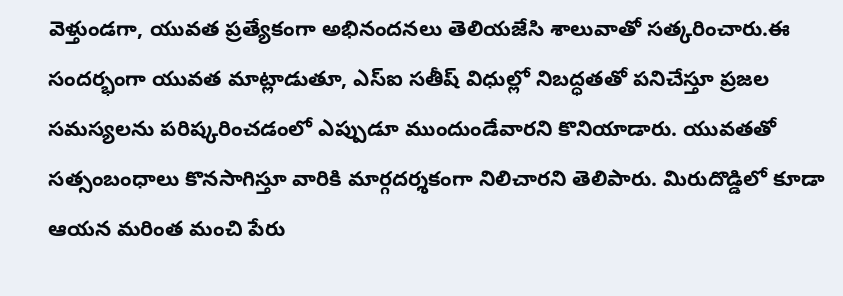వెళ్తుండగా, యువత ప్రత్యేకంగా అభినందనలు తెలియజేసి శాలువాతో సత్కరించారు.ఈ సందర్భంగా యువత మాట్లాడుతూ, ఎస్ఐ సతీష్ విధుల్లో నిబద్ధతతో పనిచేస్తూ ప్రజల సమస్యలను పరిష్కరించడంలో ఎప్పుడూ ముందుండేవారని కొనియాడారు. యువతతో సత్సంబంధాలు కొనసాగిస్తూ వారికి మార్గదర్శకంగా నిలిచారని తెలిపారు. మిరుదొడ్డిలో కూడా ఆయన మరింత మంచి పేరు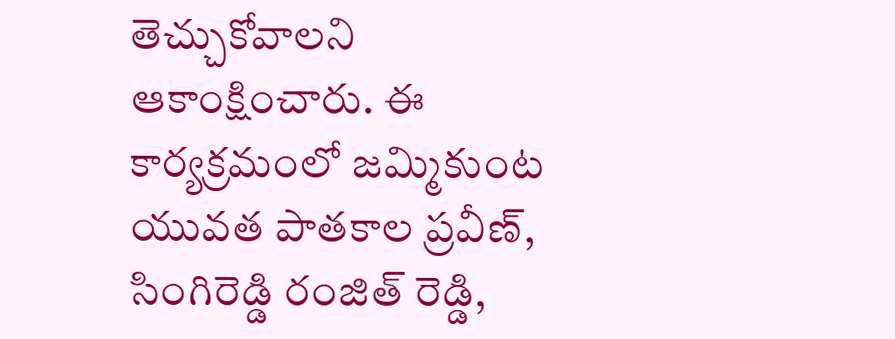తెచ్చుకోవాలని ఆకాంక్షించారు. ఈ కార్యక్రమంలో జమ్మికుంట యువత పాతకాల ప్రవీణ్, సింగిరెడ్డి రంజిత్ రెడ్డి,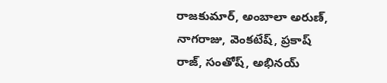రాజకుమార్, అంబాలా అరుణ్, నాగరాజు, వెంకటేష్, ప్రకాష్ రాజ్, సంతోష్, అభినయ్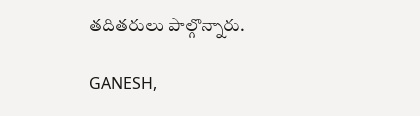తదితరులు పాల్గొన్నారు.

GANESH,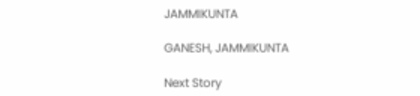JAMMIKUNTA

GANESH, JAMMIKUNTA

Next Story